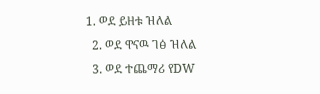1. ወደ ይዘቱ ዝለል
  2. ወደ ዋናዉ ገፅ ዝለል
  3. ወደ ተጨማሪ የDW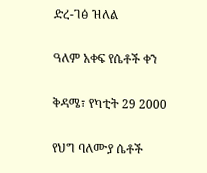ድረ-ገፅ ዝለል

ዓለም አቀፍ የሴቶች ቀን

ቅዳሜ፣ የካቲት 29 2000

የህግ ባለሙያ ሴቶች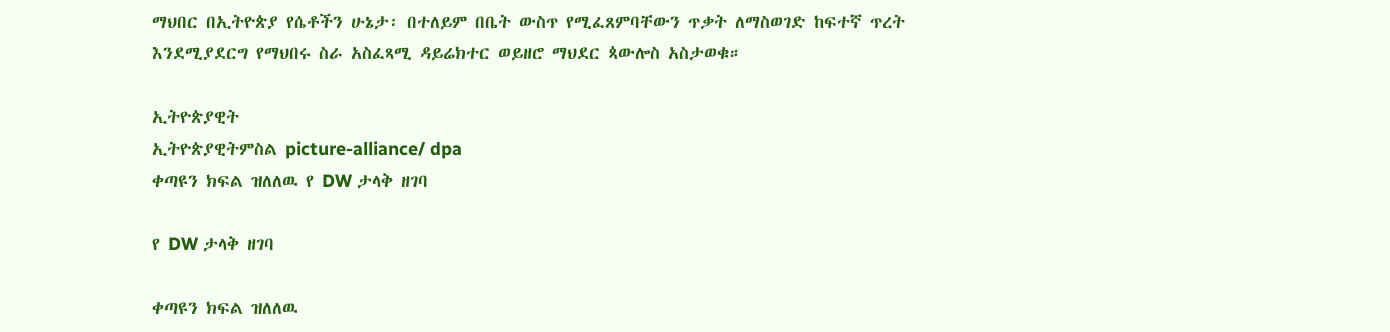ማህበር በኢትዮጵያ የሴቶችን ሁኔታ፡ በተለይም በቤት ውስጥ የሚፈጸምባቸውን ጥቃት ለማስወገድ ከፍተኛ ጥረት እንደሚያደርግ የማህበሩ ስራ አስፈጻሚ ዳይሬክተር ወይዘሮ ማህደር ጳውሎስ አስታወቁ።

ኢትዮጵያዊት
ኢትዮጵያዊትምስል picture-alliance/ dpa
ቀጣዩን ክፍል ዝለለዉ የ DW ታላቅ ዘገባ

የ DW ታላቅ ዘገባ

ቀጣዩን ክፍል ዝለለዉ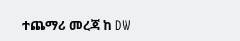ተጨማሪ መረጃ ከ DW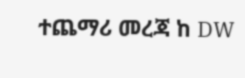ተጨማሪ መረጃ ከ DW